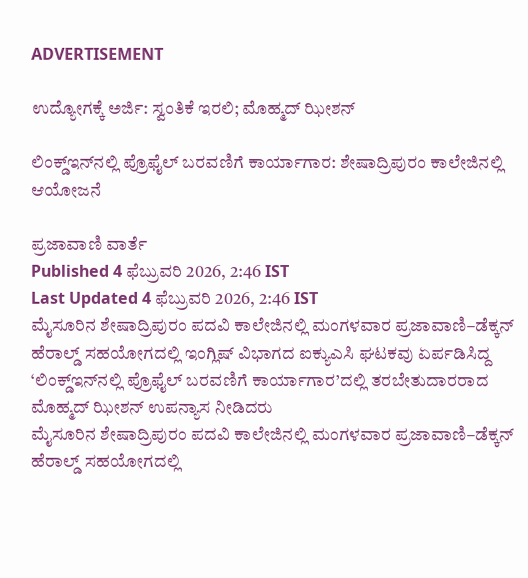ADVERTISEMENT

ಉದ್ಯೋಗಕ್ಕೆ ಅರ್ಜಿ: ಸ್ವಂತಿಕೆ ಇರಲಿ; ಮೊಹ್ಮದ್‌ ಝೀಶನ್‌

ಲಿಂಕ್ಡ್‌ಇನ್‌ನಲ್ಲಿ ಪ್ರೊಫೈಲ್‌ ಬರವಣಿಗೆ ಕಾರ್ಯಾಗಾರ: ಶೇಷಾದ್ರಿಪುರಂ ಕಾಲೇಜಿನಲ್ಲಿ ಆಯೋಜನೆ

ಪ್ರಜಾವಾಣಿ ವಾರ್ತೆ
Published 4 ಫೆಬ್ರುವರಿ 2026, 2:46 IST
Last Updated 4 ಫೆಬ್ರುವರಿ 2026, 2:46 IST
ಮೈಸೂರಿನ ಶೇಷಾದ್ರಿಪುರಂ ಪದವಿ ಕಾಲೇಜಿನಲ್ಲಿ ಮಂಗಳವಾರ ಪ್ರಜಾವಾಣಿ–ಡೆಕ್ಕನ್‌ ಹೆರಾಲ್ಡ್‌ ಸಹಯೋಗದಲ್ಲಿ ಇಂಗ್ಲಿಷ್ ವಿಭಾಗದ ಐಕ್ಯುಎಸಿ ಘಟಕವು ಏರ್ಪಡಿಸಿದ್ದ ‘ಲಿಂಕ್ಡ್‌ಇನ್‌ನಲ್ಲಿ ಪ್ರೊಫೈಲ್‌ ಬರವಣಿಗೆ ಕಾರ್ಯಾಗಾರ’ದಲ್ಲಿ ತರಬೇತುದಾರರಾದ ಮೊಹ್ಮದ್‌ ಝೀಶನ್‌ ಉಪನ್ಯಾಸ ನೀಡಿದರು
ಮೈಸೂರಿನ ಶೇಷಾದ್ರಿಪುರಂ ಪದವಿ ಕಾಲೇಜಿನಲ್ಲಿ ಮಂಗಳವಾರ ಪ್ರಜಾವಾಣಿ–ಡೆಕ್ಕನ್‌ ಹೆರಾಲ್ಡ್‌ ಸಹಯೋಗದಲ್ಲಿ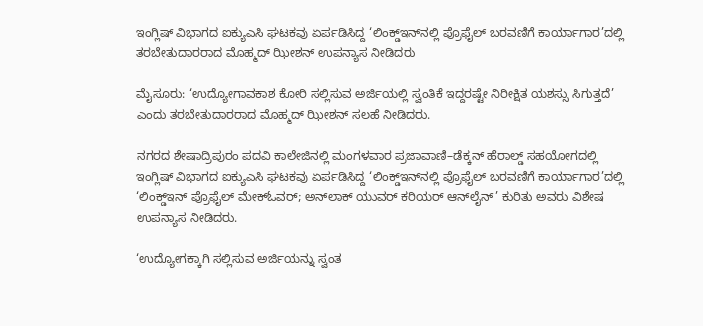ಇಂಗ್ಲಿಷ್ ವಿಭಾಗದ ಐಕ್ಯುಎಸಿ ಘಟಕವು ಏರ್ಪಡಿಸಿದ್ದ ‘ಲಿಂಕ್ಡ್‌ಇನ್‌ನಲ್ಲಿ ಪ್ರೊಫೈಲ್‌ ಬರವಣಿಗೆ ಕಾರ್ಯಾಗಾರ’ದಲ್ಲಿ ತರಬೇತುದಾರರಾದ ಮೊಹ್ಮದ್‌ ಝೀಶನ್‌ ಉಪನ್ಯಾಸ ನೀಡಿದರು

ಮೈಸೂರು: ‘ಉದ್ಯೋಗಾವಕಾಶ ಕೋರಿ ಸಲ್ಲಿಸುವ ಅರ್ಜಿಯಲ್ಲಿ ಸ್ವಂತಿಕೆ ಇದ್ದರಷ್ಟೇ ನಿರೀಕ್ಷಿತ ಯಶಸ್ಸು ಸಿಗುತ್ತದೆ’ ಎಂದು ತರಬೇತುದಾರರಾದ ಮೊಹ್ಮದ್‌ ಝೀಶನ್‌ ಸಲಹೆ ನೀಡಿದರು.

ನಗರದ ಶೇಷಾದ್ರಿಪುರಂ ಪದವಿ ಕಾಲೇಜಿನಲ್ಲಿ ಮಂಗಳವಾರ ಪ್ರಜಾವಾಣಿ–ಡೆಕ್ಕನ್‌ ಹೆರಾಲ್ಡ್‌ ಸಹಯೋಗದಲ್ಲಿ ಇಂಗ್ಲಿಷ್ ವಿಭಾಗದ ಐಕ್ಯುಎಸಿ ಘಟಕವು ಏರ್ಪಡಿಸಿದ್ದ ‘ಲಿಂಕ್ಡ್‌ಇನ್‌ನಲ್ಲಿ ಪ್ರೊಫೈಲ್‌ ಬರವಣಿಗೆ ಕಾರ್ಯಾಗಾರ’ದಲ್ಲಿ ‘ಲಿಂಕ್ಡ್‌ಇನ್ ಪ್ರೊಫೈಲ್‌ ಮೇಕ್‌ಓವರ್‌; ಅನ್‌ಲಾಕ್‌ ಯುವರ್‌ ಕರಿಯರ್‌ ಆನ್‌ಲೈನ್‌’ ಕುರಿತು ಅವರು ವಿಶೇಷ ಉಪನ್ಯಾಸ ನೀಡಿದರು.

‘ಉದ್ಯೋಗಕ್ಕಾಗಿ ಸಲ್ಲಿಸುವ ಅರ್ಜಿಯನ್ನು ಸ್ವಂತ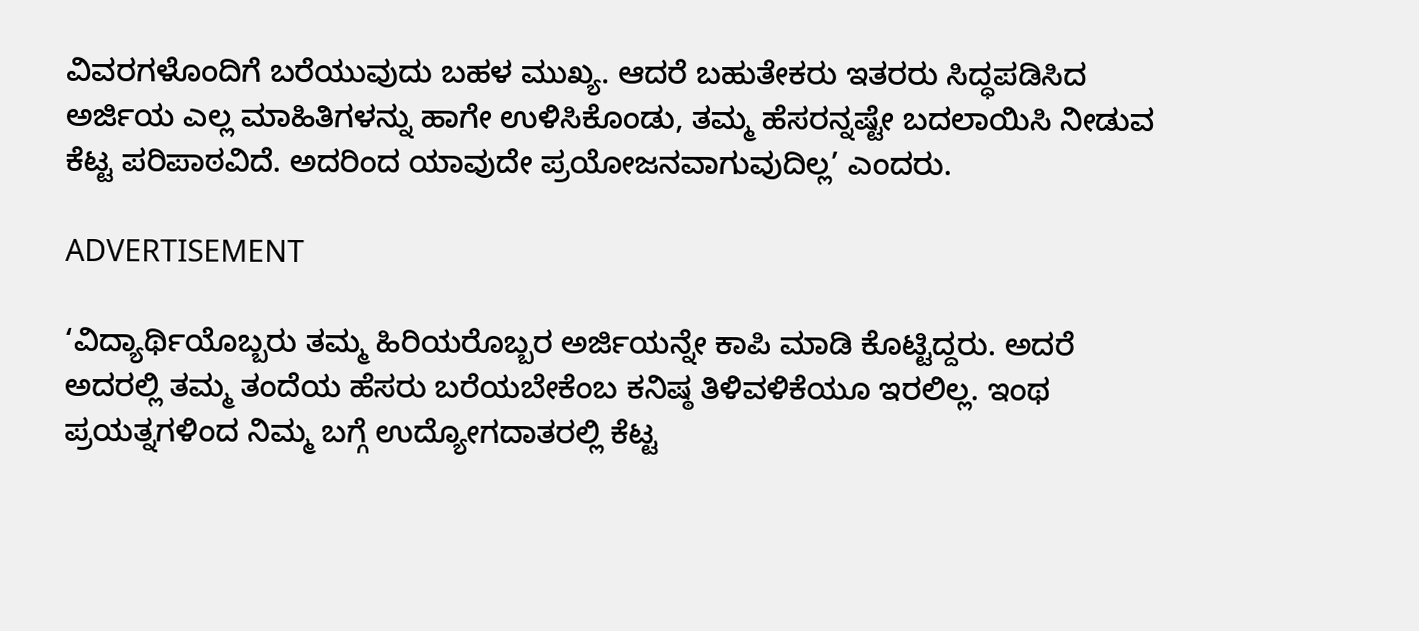ವಿವರಗಳೊಂದಿಗೆ ಬರೆಯುವುದು ಬಹಳ ಮುಖ್ಯ. ಆದರೆ ಬಹುತೇಕರು ಇತರರು ಸಿದ್ಧಪಡಿಸಿದ ಅರ್ಜಿಯ ಎಲ್ಲ ಮಾಹಿತಿಗಳನ್ನು ಹಾಗೇ ಉಳಿಸಿಕೊಂಡು, ತಮ್ಮ ಹೆಸರನ್ನಷ್ಟೇ ಬದಲಾಯಿಸಿ ನೀಡುವ ಕೆಟ್ಟ ಪರಿಪಾಠವಿದೆ. ಅದರಿಂದ ಯಾವುದೇ ಪ್ರಯೋಜನವಾಗುವುದಿಲ್ಲ’ ಎಂದರು.

ADVERTISEMENT

‘ವಿದ್ಯಾರ್ಥಿಯೊಬ್ಬರು ತಮ್ಮ ಹಿರಿಯರೊಬ್ಬರ ಅರ್ಜಿಯನ್ನೇ ಕಾಪಿ ಮಾಡಿ ಕೊಟ್ಟಿದ್ದರು. ಅದರೆ ಅದರಲ್ಲಿ ತಮ್ಮ ತಂದೆಯ ಹೆಸರು ಬರೆಯಬೇಕೆಂಬ ಕನಿಷ್ಠ ತಿಳಿವಳಿಕೆಯೂ ಇರಲಿಲ್ಲ. ಇಂಥ ಪ್ರಯತ್ನಗಳಿಂದ ನಿಮ್ಮ ಬಗ್ಗೆ ಉದ್ಯೋಗದಾತರಲ್ಲಿ ಕೆಟ್ಟ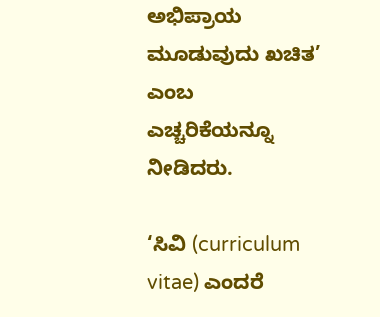ಅಭಿಪ್ರಾಯ ಮೂಡುವುದು ಖಚಿತ’ ಎಂಬ ಎಚ್ಚರಿಕೆಯನ್ನೂ ನೀಡಿದರು.

‘ಸಿವಿ (curriculum vitae) ಎಂದರೆ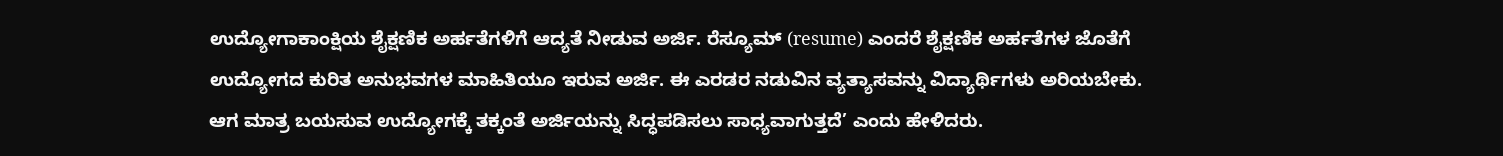ಉದ್ಯೋಗಾಕಾಂಕ್ಷಿಯ ಶೈಕ್ಷಣಿಕ ಅರ್ಹತೆಗಳಿಗೆ ಆದ್ಯತೆ ನೀಡುವ ಅರ್ಜಿ. ರೆಸ್ಯೂಮ್‌ (resume) ಎಂದರೆ ಶೈಕ್ಷಣಿಕ ಅರ್ಹತೆಗಳ ಜೊತೆಗೆ ಉದ್ಯೋಗದ ಕುರಿತ ಅನುಭವಗಳ ಮಾಹಿತಿಯೂ ಇರುವ ಅರ್ಜಿ. ಈ ಎರಡರ ನಡುವಿನ ವ್ಯತ್ಯಾಸವನ್ನು ವಿದ್ಯಾರ್ಥಿಗಳು ಅರಿಯಬೇಕು. ಆಗ ಮಾತ್ರ ಬಯಸುವ ಉದ್ಯೋಗಕ್ಕೆ ತಕ್ಕಂತೆ ಅರ್ಜಿಯನ್ನು ಸಿದ್ಧಪಡಿಸಲು ಸಾಧ್ಯವಾಗುತ್ತದೆ’ ಎಂದು ಹೇಳಿದರು.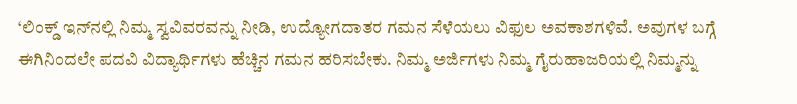‘ಲಿಂಕ್ಡ್‌ ಇನ್‌ನಲ್ಲಿ ನಿಮ್ಮ ಸ್ವವಿವರವನ್ನು ನೀಡಿ, ಉದ್ಯೋಗದಾತರ ಗಮನ ಸೆಳೆಯಲು ವಿಫುಲ ಅವಕಾಶಗಳಿವೆ. ಅವುಗಳ ಬಗ್ಗೆ ಈಗಿನಿಂದಲೇ ಪದವಿ ವಿದ್ಯಾರ್ಥಿಗಳು ಹೆಚ್ಚಿನ ಗಮನ ಹರಿಸಬೇಕು. ನಿಮ್ಮ ಅರ್ಜಿಗಳು ನಿಮ್ಮ ಗೈರುಹಾಜರಿಯಲ್ಲಿ ನಿಮ್ಮನ್ನು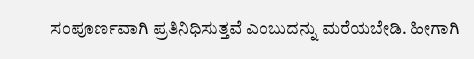ಸಂಪೂರ್ಣವಾಗಿ ಪ್ರತಿನಿಧಿಸುತ್ತವೆ ಎಂಬುದನ್ನು ಮರೆಯಬೇಡಿ. ಹೀಗಾಗಿ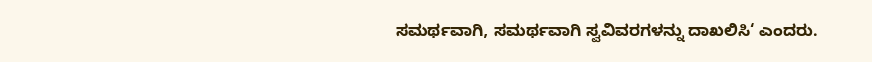ಸಮರ್ಥವಾಗಿ, ಸಮರ್ಥವಾಗಿ ಸ್ವವಿವರಗಳನ್ನು ದಾಖಲಿಸಿ‘ ಎಂದರು.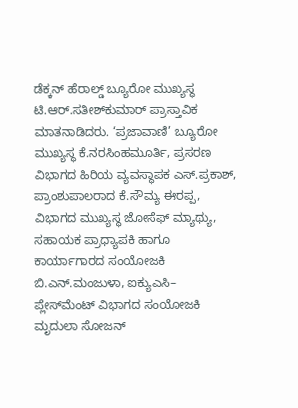ಡೆಕ್ಕನ್‌ ಹೆರಾಲ್ಡ್‌ ಬ್ಯೂರೋ ಮುಖ್ಯಸ್ಥ ಟಿ.ಆರ್‌.ಸತೀಶ್‌ಕುಮಾರ್‌ ಪ್ರಾಸ್ತಾವಿಕ ಮಾತನಾಡಿದರು. ‘ಪ್ರಜಾವಾಣಿ’ ಬ್ಯೂರೋ ಮುಖ್ಯಸ್ಥ ಕೆ.ನರಸಿಂಹಮೂರ್ತಿ, ಪ್ರಸರಣ ವಿಭಾಗದ ಹಿರಿಯ ವ್ಯವಸ್ಥಾಪಕ ಎಸ್‌.ಪ್ರಕಾಶ್‌, ಪ್ರಾಂಶುಪಾಲರಾದ ಕೆ.ಸೌಮ್ಯ ಈರಪ್ಪ, ವಿಭಾಗದ ಮುಖ್ಯಸ್ಥ ಜೋಸೆಫ್‌ ಮ್ಯಾಥ್ಯು, ಸಹಾಯಕ ಪ್ರಾಧ್ಯಾಪಕಿ ಹಾಗೂ ಕಾರ್ಯಾಗಾರದ ಸಂಯೋಜಕಿ ಬಿ.ಎನ್.ಮಂಜುಳಾ, ಐಕ್ಯುಎಸಿ– ಪ್ಲೇಸ್‌ಮೆಂಟ್‌ ವಿಭಾಗದ ಸಂಯೋಜಕಿ ಮೃದುಲಾ ಸೋಜನ್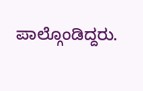ಪಾಲ್ಗೊಂಡಿದ್ದರು.